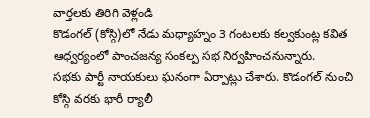వార్తలకు తిరిగి వెళ్లండి
కొడంగల్ (కోస్గి)లో నేడు మధ్యాహ్నం 3 గంటలకు కల్వకుంట్ల కవిత ఆధ్వర్యంలో పాంచజన్య సంకల్ప సభ నిర్వహించనున్నారు.
సభకు పార్టీ నాయకులు ఘనంగా ఏర్పాట్లు చేశారు. కొడంగల్ నుంచి కోస్గి వరకు భారీ ర్యాలీ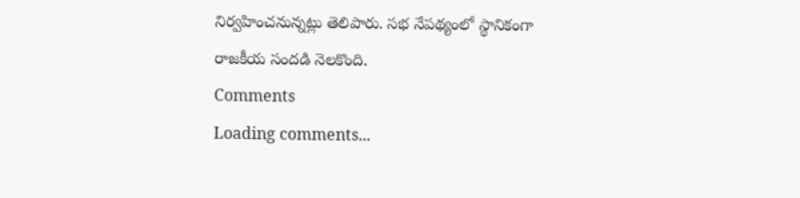నిర్వహించనున్నట్లు తెలిపారు. సభ నేపథ్యంలో స్థానికంగా రాజకీయ సందడి నెలకొంది.
Comments
Loading comments...